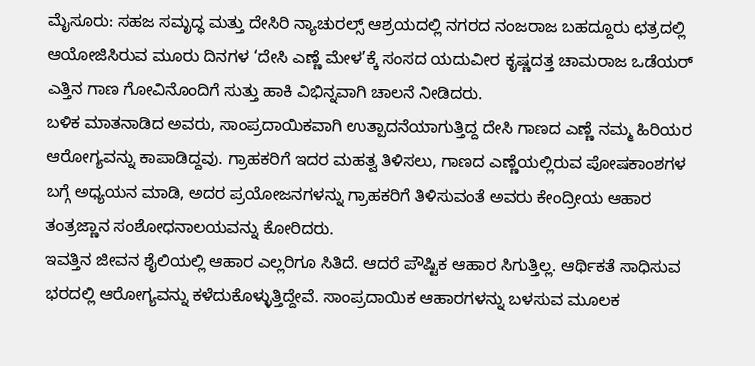ಮೈಸೂರು: ಸಹಜ ಸಮೃದ್ಧ ಮತ್ತು ದೇಸಿರಿ ನ್ಯಾಚುರಲ್ಸ್ ಆಶ್ರಯದಲ್ಲಿ ನಗರದ ನಂಜರಾಜ ಬಹದ್ದೂರು ಛತ್ರದಲ್ಲಿ ಆಯೋಜಿಸಿರುವ ಮೂರು ದಿನಗಳ ‘ದೇಸಿ ಎಣ್ಣೆ ಮೇಳ’ಕ್ಕೆ ಸಂಸದ ಯದುವೀರ ಕೃಷ್ಣದತ್ತ ಚಾಮರಾಜ ಒಡೆಯರ್ ಎತ್ತಿನ ಗಾಣ ಗೋವಿನೊಂದಿಗೆ ಸುತ್ತು ಹಾಕಿ ವಿಭಿನ್ನವಾಗಿ ಚಾಲನೆ ನೀಡಿದರು.
ಬಳಿಕ ಮಾತನಾಡಿದ ಅವರು, ಸಾಂಪ್ರದಾಯಿಕವಾಗಿ ಉತ್ಪಾದನೆಯಾಗುತ್ತಿದ್ದ ದೇಸಿ ಗಾಣದ ಎಣ್ಣೆ ನಮ್ಮ ಹಿರಿಯರ ಆರೋಗ್ಯವನ್ನು ಕಾಪಾಡಿದ್ದವು. ಗ್ರಾಹಕರಿಗೆ ಇದರ ಮಹತ್ವ ತಿಳಿಸಲು, ಗಾಣದ ಎಣ್ಣೆಯಲ್ಲಿರುವ ಪೋಷಕಾಂಶಗಳ ಬಗ್ಗೆ ಅಧ್ಯಯನ ಮಾಡಿ, ಅದರ ಪ್ರಯೋಜನಗಳನ್ನು ಗ್ರಾಹಕರಿಗೆ ತಿಳಿಸುವಂತೆ ಅವರು ಕೇಂದ್ರೀಯ ಆಹಾರ ತಂತ್ರಜ್ಣಾನ ಸಂಶೋಧನಾಲಯವನ್ನು ಕೋರಿದರು.
ಇವತ್ತಿನ ಜೀವನ ಶೈಲಿಯಲ್ಲಿ ಆಹಾರ ಎಲ್ಲರಿಗೂ ಸಿತಿದೆ. ಆದರೆ ಪೌಷ್ಟಿಕ ಆಹಾರ ಸಿಗುತ್ತಿಲ್ಲ. ಆರ್ಥಿಕತೆ ಸಾಧಿಸುವ ಭರದಲ್ಲಿ ಆರೋಗ್ಯವನ್ನು ಕಳೆದುಕೊಳ್ಳುತ್ತಿದ್ದೇವೆ. ಸಾಂಪ್ರದಾಯಿಕ ಆಹಾರಗಳನ್ನು ಬಳಸುವ ಮೂಲಕ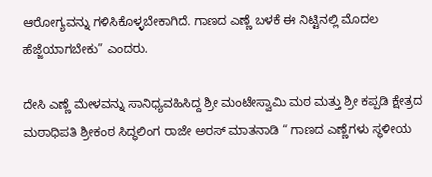ಆರೋಗ್ಯವನ್ನು ಗಳಿಸಿಕೊಳ್ಳಬೇಕಾಗಿದೆ. ಗಾಣದ ಎಣ್ಣೆ ಬಳಕೆ ಈ ನಿಟ್ಟಿನಲ್ಲಿ ಮೊದಲ ಹೆಜ್ಜೆಯಾಗಬೇಕು” ಎಂದರು.

ದೇಸಿ ಎಣ್ಣೆ ಮೇಳವನ್ನು ಸಾನಿಧ್ಯವಹಿಸಿದ್ದ ಶ್ರೀ ಮಂಟೇಸ್ವಾಮಿ ಮಠ ಮತ್ತು ಶ್ರೀ ಕಪ್ಪಡಿ ಕ್ಷೇತ್ರದ ಮಠಾಧಿಪತಿ ಶ್ರೀಕಂಠ ಸಿದ್ಧಲಿಂಗ ರಾಜೇ ಅರಸ್ ಮಾತನಾಡಿ “ ಗಾಣದ ಎಣ್ಣೆಗಳು ಸ್ಥಳೀಯ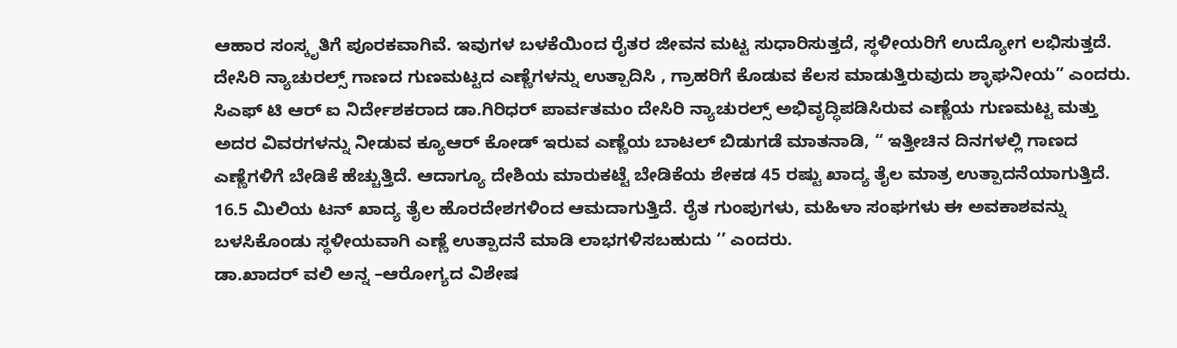ಆಹಾರ ಸಂಸ್ಕೃತಿಗೆ ಪೂರಕವಾಗಿವೆ. ಇವುಗಳ ಬಳಕೆಯಿಂದ ರೈತರ ಜೀವನ ಮಟ್ಟ ಸುಧಾರಿಸುತ್ತದೆ, ಸ್ಥಳೀಯರಿಗೆ ಉದ್ಯೋಗ ಲಭಿಸುತ್ತದೆ. ದೇಸಿರಿ ನ್ಯಾಚುರಲ್ಸ್ ಗಾಣದ ಗುಣಮಟ್ಟದ ಎಣ್ಣೆಗಳನ್ನು ಉತ್ಪಾದಿಸಿ , ಗ್ರಾಹರಿಗೆ ಕೊಡುವ ಕೆಲಸ ಮಾಡುತ್ತಿರುವುದು ಶ್ಳಾಘನೀಯ” ಎಂದರು.
ಸಿಎಫ್ ಟಿ ಆರ್ ಐ ನಿರ್ದೇಶಕರಾದ ಡಾ.ಗಿರಿಧರ್ ಪಾರ್ವತಮಂ ದೇಸಿರಿ ನ್ಯಾಚುರಲ್ಸ್ ಅಭಿವೃದ್ಧಿಪಡಿಸಿರುವ ಎಣ್ಣೆಯ ಗುಣಮಟ್ಟ ಮತ್ತು ಅದರ ವಿವರಗಳನ್ನು ನೀಡುವ ಕ್ಯೂಆರ್ ಕೋಡ್ ಇರುವ ಎಣ್ಣೆಯ ಬಾಟಲ್ ಬಿಡುಗಡೆ ಮಾತನಾಡಿ, “ ಇತ್ತೀಚಿನ ದಿನಗಳಲ್ಲಿ ಗಾಣದ ಎಣ್ಣೆಗಳಿಗೆ ಬೇಡಿಕೆ ಹೆಚ್ಚುತ್ತಿದೆ. ಆದಾಗ್ಯೂ ದೇಶಿಯ ಮಾರುಕಟ್ಟೆ ಬೇಡಿಕೆಯ ಶೇಕಡ 45 ರಷ್ಟು ಖಾದ್ಯ ತೈಲ ಮಾತ್ರ ಉತ್ಪಾದನೆಯಾಗುತ್ತಿದೆ. 16.5 ಮಿಲಿಯ ಟನ್ ಖಾದ್ಯ ತೈಲ ಹೊರದೇಶಗಳಿಂದ ಆಮದಾಗುತ್ತಿದೆ. ರೈತ ಗುಂಪುಗಳು, ಮಹಿಳಾ ಸಂಘಗಳು ಈ ಅವಕಾಶವನ್ನು ಬಳಸಿಕೊಂಡು ಸ್ಥಳೀಯವಾಗಿ ಎಣ್ಣೆ ಉತ್ಪಾದನೆ ಮಾಡಿ ಲಾಭಗಳಿಸಬಹುದು ‘’ ಎಂದರು.
ಡಾ.ಖಾದರ್ ವಲಿ ಅನ್ನ –ಆರೋಗ್ಯದ ವಿಶೇಷ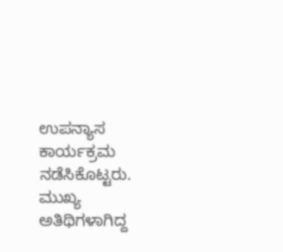ಉಪನ್ಯಾಸ ಕಾರ್ಯಕ್ರಮ ನಡೆಸಿಕೊಟ್ಟರು. ಮುಖ್ಯ ಅತಿಥಿಗಳಾಗಿದ್ದ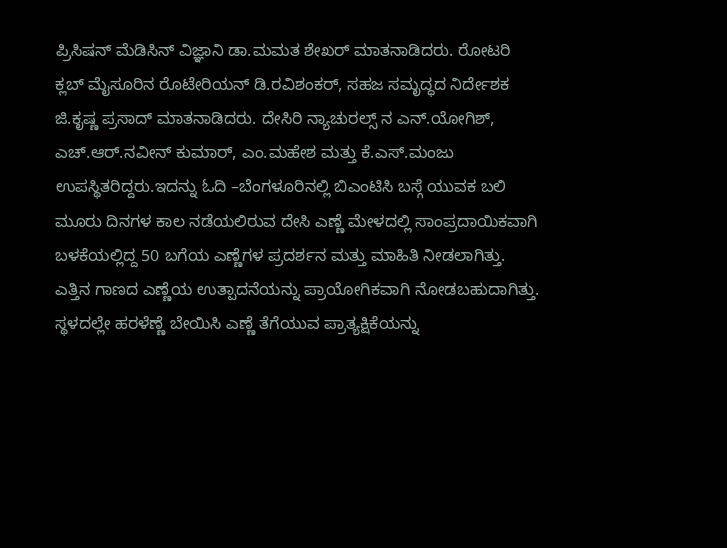ಪ್ರಿಸಿಷನ್ ಮೆಡಿಸಿನ್ ವಿಜ್ಞಾನಿ ಡಾ.ಮಮತ ಶೇಖರ್ ಮಾತನಾಡಿದರು. ರೋಟರಿ ಕ್ಲಬ್ ಮೈಸೂರಿನ ರೊಟೇರಿಯನ್ ಡಿ.ರವಿಶಂಕರ್, ಸಹಜ ಸಮೃದ್ಧದ ನಿರ್ದೇಶಕ ಜಿ.ಕೃಷ್ಣ ಪ್ರಸಾದ್ ಮಾತನಾಡಿದರು. ದೇಸಿರಿ ನ್ಯಾಚುರಲ್ಸ್ ನ ಎನ್.ಯೋಗಿಶ್, ಎಚ್.ಆರ್.ನವೀನ್ ಕುಮಾರ್, ಎಂ.ಮಹೇಶ ಮತ್ತು ಕೆ.ಎಸ್.ಮಂಜು ಉಪಸ್ಥಿತರಿದ್ದರು.ಇದನ್ನು ಓದಿ –ಬೆಂಗಳೂರಿನಲ್ಲಿ ಬಿಎಂಟಿಸಿ ಬಸ್ಗೆ ಯುವಕ ಬಲಿ
ಮೂರು ದಿನಗಳ ಕಾಲ ನಡೆಯಲಿರುವ ದೇಸಿ ಎಣ್ಣೆ ಮೇಳದಲ್ಲಿ ಸಾಂಪ್ರದಾಯಿಕವಾಗಿ ಬಳಕೆಯಲ್ಲಿದ್ದ 50 ಬಗೆಯ ಎಣ್ಣೆಗಳ ಪ್ರದರ್ಶನ ಮತ್ತು ಮಾಹಿತಿ ನೀಡಲಾಗಿತ್ತು. ಎತ್ತಿನ ಗಾಣದ ಎಣ್ಣೆಯ ಉತ್ಪಾದನೆಯನ್ನು ಪ್ರಾಯೋಗಿಕವಾಗಿ ನೋಡಬಹುದಾಗಿತ್ತು. ಸ್ಥಳದಲ್ಲೇ ಹರಳೆಣ್ಣೆ ಬೇಯಿಸಿ ಎಣ್ಣೆ ತೆಗೆಯುವ ಪ್ರಾತ್ಯಕ್ಷಿಕೆಯನ್ನು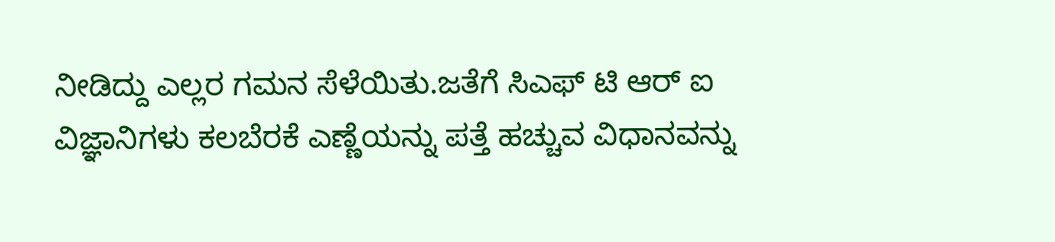ನೀಡಿದ್ದು ಎಲ್ಲರ ಗಮನ ಸೆಳೆಯಿತು.ಜತೆಗೆ ಸಿಎಫ್ ಟಿ ಆರ್ ಐ ವಿಜ್ಞಾನಿಗಳು ಕಲಬೆರಕೆ ಎಣ್ಣೆಯನ್ನು ಪತ್ತೆ ಹಚ್ಚುವ ವಿಧಾನವನ್ನು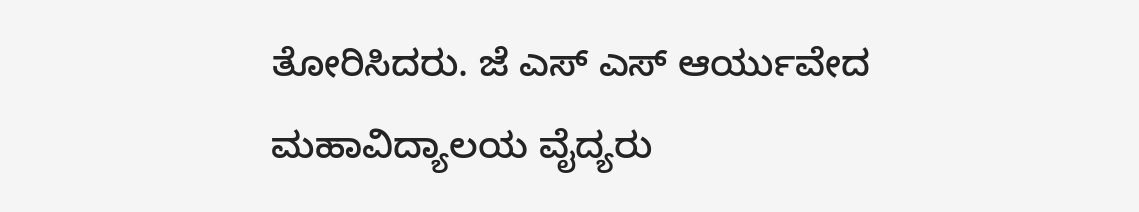ತೋರಿಸಿದರು. ಜೆ ಎಸ್ ಎಸ್ ಆರ್ಯುವೇದ ಮಹಾವಿದ್ಯಾಲಯ ವೈದ್ಯರು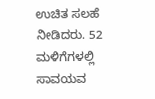ಉಚಿತ ಸಲಹೆ ನೀಡಿದರು. 52 ಮಳಿಗೆಗಳಲ್ಲಿ ಸಾವಯವ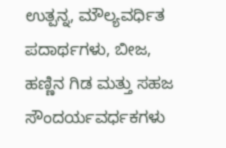ಉತ್ಪನ್ನ, ಮೌಲ್ಯವರ್ಧಿತ ಪದಾರ್ಥಗಳು, ಬೀಜ, ಹಣ್ಣಿನ ಗಿಡ ಮತ್ತು ಸಹಜ ಸೌಂದರ್ಯವರ್ಧಕಗಳು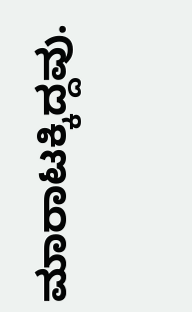ಮಾರಾಟಕ್ಕಿದ್ದವು.